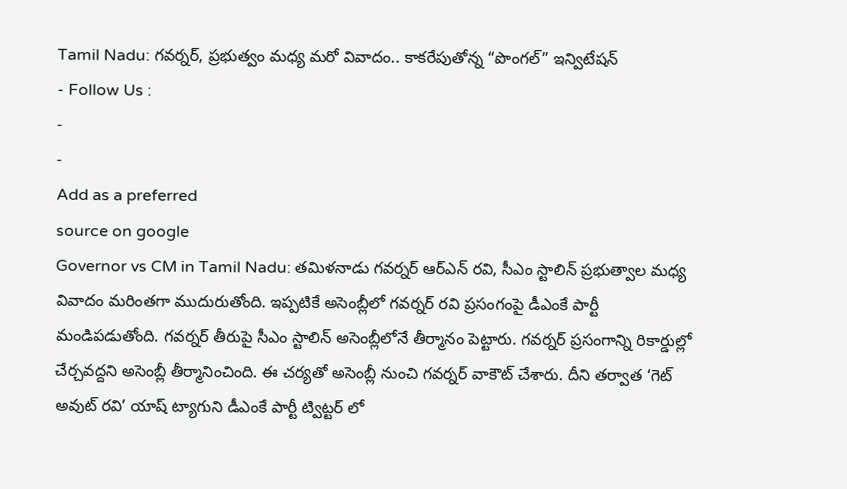Tamil Nadu: గవర్నర్, ప్రభుత్వం మధ్య మరో వివాదం.. కాకరేపుతోన్న “పొంగల్” ఇన్విటేషన్
- Follow Us :
-
-
Add as a preferred
source on google
Governor vs CM in Tamil Nadu: తమిళనాడు గవర్నర్ ఆర్ఎన్ రవి, సీఎం స్టాలిన్ ప్రభుత్వాల మధ్య వివాదం మరింతగా ముదురుతోంది. ఇప్పటికే అసెంబ్లీలో గవర్నర్ రవి ప్రసంగంపై డీఎంకే పార్టీ మండిపడుతోంది. గవర్నర్ తీరుపై సీఎం స్టాలిన్ అసెంబ్లీలోనే తీర్మానం పెట్టారు. గవర్నర్ ప్రసంగాన్ని రికార్డుల్లో చేర్చవద్దని అసెంబ్లీ తీర్మానించింది. ఈ చర్యతో అసెంబ్లీ నుంచి గవర్నర్ వాకౌట్ చేశారు. దీని తర్వాత ‘గెట్ అవుట్ రవి’ యాష్ ట్యాగుని డీఎంకే పార్టీ ట్విట్టర్ లో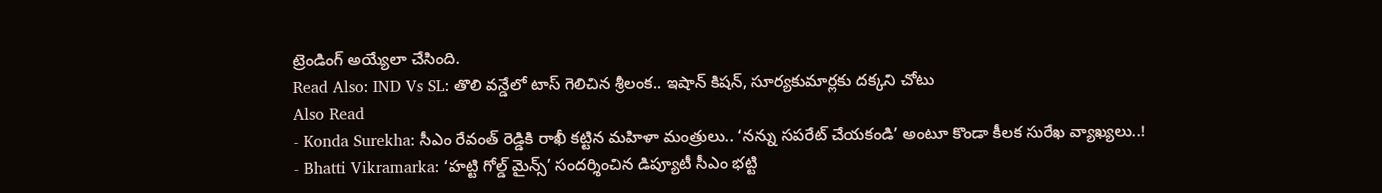ట్రెండింగ్ అయ్యేలా చేసింది.
Read Also: IND Vs SL: తొలి వన్డేలో టాస్ గెలిచిన శ్రీలంక.. ఇషాన్ కిషన్, సూర్యకుమార్లకు దక్కని చోటు
Also Read
- Konda Surekha: సీఎం రేవంత్ రెడ్డికి రాఖీ కట్టిన మహిళా మంత్రులు.. ‘నన్ను సపరేట్ చేయకండి’ అంటూ కొండా కీలక సురేఖ వ్యాఖ్యలు..!
- Bhatti Vikramarka: ‘హట్టి గోల్డ్ మైన్స్’ సందర్శించిన డిప్యూటీ సీఎం భట్టి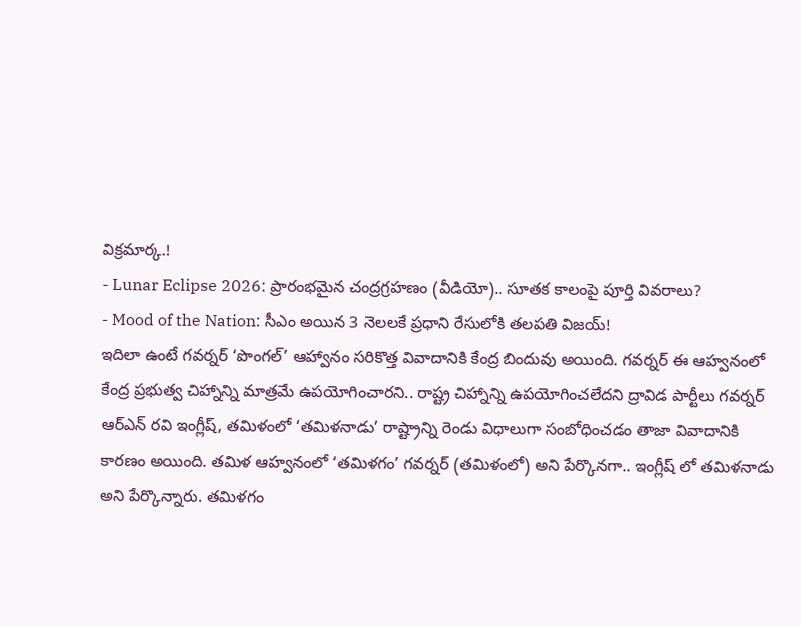విక్రమార్క.!
- Lunar Eclipse 2026: ప్రారంభమైన చంద్రగ్రహణం (వీడియో).. సూతక కాలంపై పూర్తి వివరాలు?
- Mood of the Nation: సీఎం అయిన 3 నెలలకే ప్రధాని రేసులోకి తలపతి విజయ్!
ఇదిలా ఉంటే గవర్నర్ ‘పొంగల్’ ఆహ్వానం సరికొత్త వివాదానికి కేంద్ర బిందువు అయింది. గవర్నర్ ఈ ఆహ్వనంలో కేంద్ర ప్రభుత్వ చిహ్నాన్ని మాత్రమే ఉపయోగించారని.. రాష్ట్ర చిహ్నాన్ని ఉపయోగించలేదని ద్రావిడ పార్టీలు గవర్నర్ ఆర్ఎన్ రవి ఇంగ్లీష్, తమిళంలో ‘తమిళనాడు’ రాష్ట్రాన్ని రెండు విధాలుగా సంబోధించడం తాజా వివాదానికి కారణం అయింది. తమిళ ఆహ్వనంలో ‘తమిళగం’ గవర్నర్ (తమిళంలో) అని పేర్కొనగా.. ఇంగ్లీష్ లో తమిళనాడు అని పేర్కొన్నారు. తమిళగం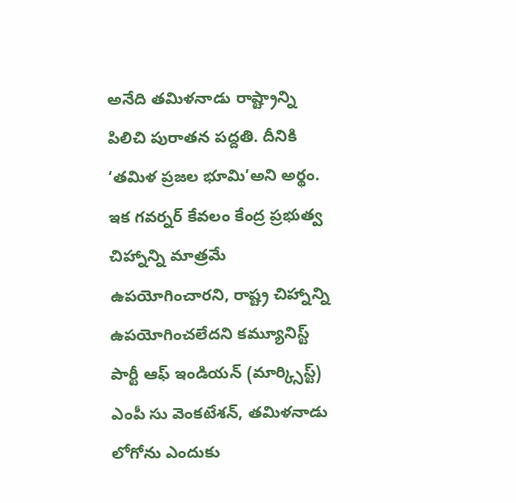అనేది తమిళనాడు రాష్ట్రాన్ని పిలిచి పురాతన పద్దతి. దీనికి ‘తమిళ ప్రజల భూమి’అని అర్థం.
ఇక గవర్నర్ కేవలం కేంద్ర ప్రభుత్వ చిహ్నాన్ని మాత్రమే ఉపయోగించారని, రాష్ట్ర చిహ్నాన్ని ఉపయోగించలేదని కమ్యూనిస్ట్ పార్టీ ఆఫ్ ఇండియన్ (మార్క్సిస్ట్) ఎంపీ సు వెంకటేశన్, తమిళనాడు లోగోను ఎందుకు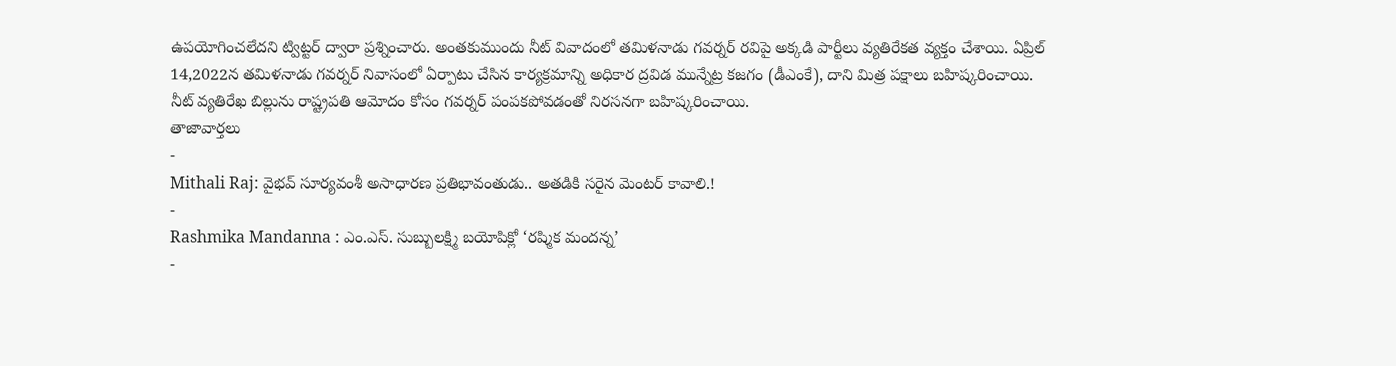ఉపయోగించలేదని ట్విట్టర్ ద్వారా ప్రశ్నించారు. అంతకుముందు నీట్ వివాదంలో తమిళనాడు గవర్నర్ రవిపై అక్కడి పార్టీలు వ్యతిరేకత వ్యక్తం చేశాయి. ఏప్రిల్ 14,2022న తమిళనాడు గవర్నర్ నివాసంలో ఏర్పాటు చేసిన కార్యక్రమాన్ని అధికార ద్రవిడ మున్నేట్ర కజగం (డీఎంకే), దాని మిత్ర పక్షాలు బహిష్కరించాయి. నీట్ వ్యతిరేఖ బిల్లును రాష్ట్రపతి ఆమోదం కోసం గవర్నర్ పంపకపోవడంతో నిరసనగా బహిష్కరించాయి.
తాజావార్తలు
-
Mithali Raj: వైభవ్ సూర్యవంశీ అసాధారణ ప్రతిభావంతుడు.. అతడికి సరైన మెంటర్ కావాలి.!
-
Rashmika Mandanna : ఎం.ఎస్. సుబ్బులక్ష్మి బయోపిక్లో ‘రష్మిక మందన్న’
-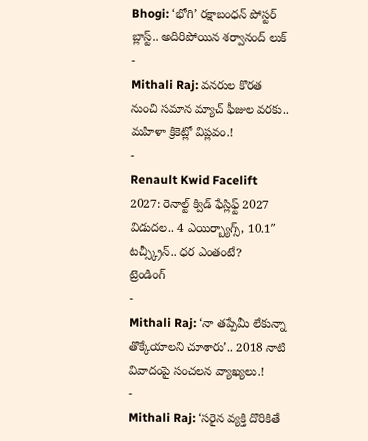Bhogi: ‘భోగి’ రక్షాబంధన్ పోస్టర్ బ్లాస్ట్.. అదిరిపోయిన శర్వానంద్ లుక్
-
Mithali Raj: వనరుల కొరత నుంచి సమాన మ్యాచ్ ఫీజుల వరకు.. మహిళా క్రికెట్లో విప్లవం.!
-
Renault Kwid Facelift 2027: రెనాల్ట్ క్విడ్ ఫేస్లిఫ్ట్ 2027 విడుదల.. 4 ఎయిర్బ్యాగ్స్, 10.1″ టచ్స్క్రీన్.. ధర ఎంతంటే?
ట్రెండింగ్
-
Mithali Raj: ‘నా తప్పేమీ లేకున్నా తొక్కేయాలని చూశారు’.. 2018 నాటి వివాదంపై సంచలన వ్యాఖ్యలు.!
-
Mithali Raj: ‘సరైన వ్యక్తి దొరికితే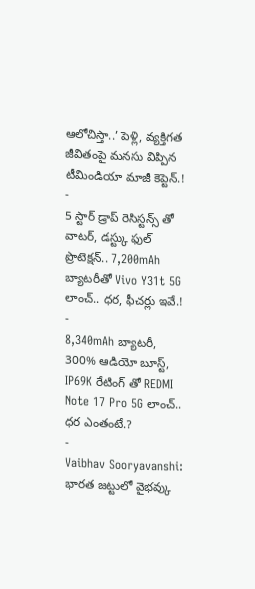ఆలోచిస్తా..’ పెళ్లి, వ్యక్తిగత జీవితంపై మనసు విప్పిన టీమిండియా మాజీ కెప్టెన్.!
-
5 స్టార్ డ్రాప్ రెసిస్టన్స్ తో వాటర్, డస్ట్కు ఫుల్ ప్రొటెక్షన్.. 7,200mAh బ్యాటరీతో Vivo Y31t 5G లాంచ్.. ధర, ఫీచర్లు ఇవే.!
-
8,340mAh బ్యాటరీ, 300% ఆడియో బూస్ట్, IP69K రేటింగ్ తో REDMI Note 17 Pro 5G లాంచ్.. ధర ఎంతంటే.?
-
Vaibhav Sooryavanshi: భారత జట్టులో వైభవ్కు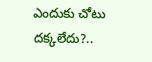ఎందుకు చోటు దక్కలేదు?..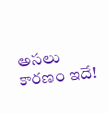అసలు కారణం ఇదే!